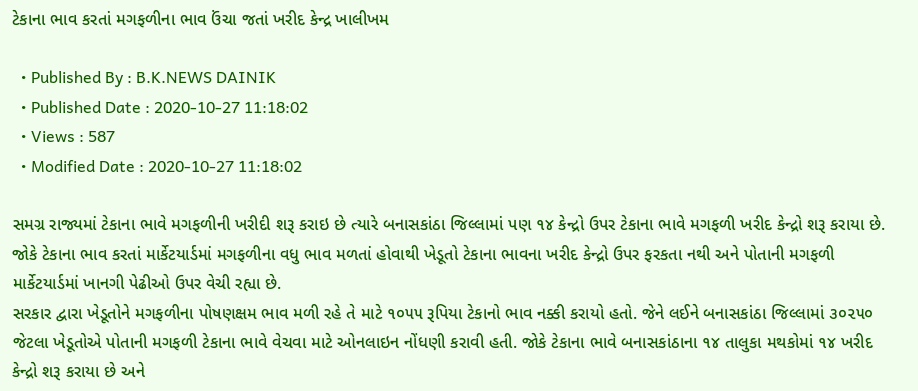ટેકાના ભાવ કરતાં મગફળીના ભાવ ઉંચા જતાં ખરીદ કેન્દ્ર ખાલીખમ

  • Published By : B.K.NEWS DAINIK
  • Published Date : 2020-10-27 11:18:02
  • Views : 587
  • Modified Date : 2020-10-27 11:18:02

સમગ્ર રાજ્યમાં ટેકાના ભાવે મગફળીની ખરીદી શરૂ કરાઇ છે ત્યારે બનાસકાંઠા જિલ્લામાં પણ ૧૪ કેન્દ્રો ઉપર ટેકાના ભાવે મગફળી ખરીદ કેન્દ્રો શરૂ કરાયા છે. જોકે ટેકાના ભાવ કરતાં માર્કેટયાર્ડમાં મગફળીના વધુ ભાવ મળતાં હોવાથી ખેડૂતો ટેકાના ભાવના ખરીદ કેન્દ્રો ઉપર ફરકતા નથી અને પોતાની મગફળી માર્કેટયાર્ડમાં ખાનગી પેઢીઓ ઉપર વેચી રહ્યા છે.
સરકાર દ્વારા ખેડૂતોને મગફળીના પોષણક્ષમ ભાવ મળી રહે તે માટે ૧૦૫૫ રૂપિયા ટેકાનો ભાવ નક્કી કરાયો હતો. જેને લઈને બનાસકાંઠા જિલ્લામાં ૩૦૨૫૦ જેટલા ખેડૂતોએ પોતાની મગફળી ટેકાના ભાવે વેચવા માટે ઓનલાઇન નોંધણી કરાવી હતી. જોકે ટેકાના ભાવે બનાસકાંઠાના ૧૪ તાલુકા મથકોમાં ૧૪ ખરીદ કેન્દ્રો શરૂ કરાયા છે અને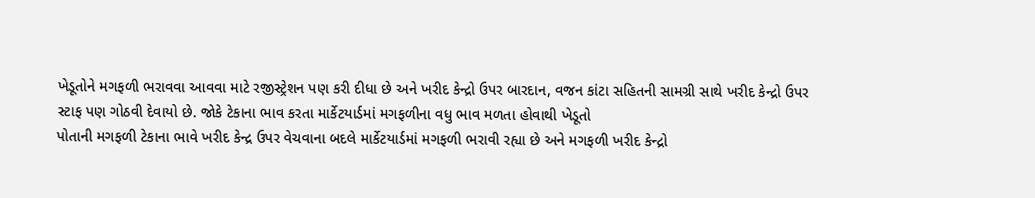ખેડૂતોને મગફળી ભરાવવા આવવા માટે રજીસ્ટ્રેશન પણ કરી દીધા છે અને ખરીદ કેન્દ્રો ઉપર બારદાન, વજન કાંટા સહિતની સામગ્રી સાથે ખરીદ કેન્દ્રો ઉપર સ્ટાફ પણ ગોઠવી દેવાયો છે. જોકે ટેકાના ભાવ કરતા માર્કેટયાર્ડમાં મગફળીના વધુ ભાવ મળતા હોવાથી ખેડૂતો
પોતાની મગફળી ટેકાના ભાવે ખરીદ કેન્દ્ર ઉપર વેચવાના બદલે માર્કેટયાર્ડમાં મગફળી ભરાવી રહ્યા છે અને મગફળી ખરીદ કેન્દ્રો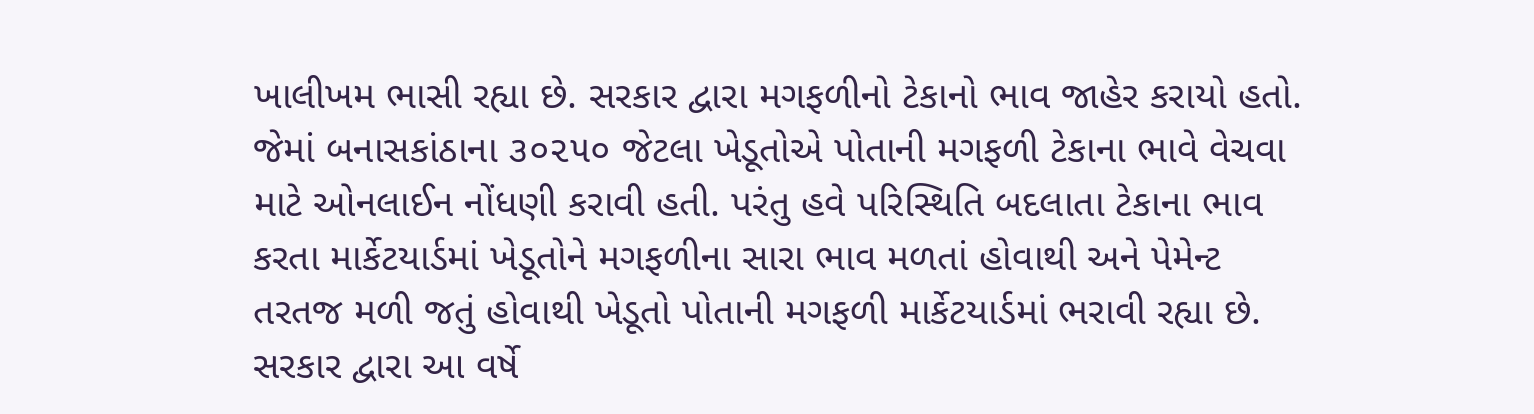ખાલીખમ ભાસી રહ્યા છે. સરકાર દ્વારા મગફળીનો ટેકાનો ભાવ જાહેર કરાયો હતો. જેમાં બનાસકાંઠાના ૩૦૨૫૦ જેટલા ખેડૂતોએ પોતાની મગફળી ટેકાના ભાવે વેચવા માટે ઓનલાઈન નોંધણી કરાવી હતી. પરંતુ હવે પરિસ્થિતિ બદલાતા ટેકાના ભાવ કરતા માર્કેટયાર્ડમાં ખેડૂતોને મગફળીના સારા ભાવ મળતાં હોવાથી અને પેમેન્ટ તરતજ મળી જતું હોવાથી ખેડૂતો પોતાની મગફળી માર્કેટયાર્ડમાં ભરાવી રહ્યા છે. સરકાર દ્વારા આ વર્ષે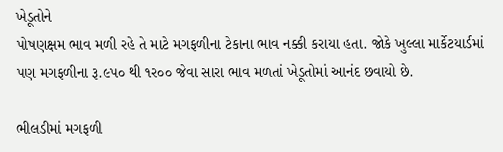ખેડૂતોને
પોષણક્ષમ ભાવ મળી રહે તે માટે મગફળીના ટેકાના ભાવ નક્કી કરાયા હતા. જોકે ખુલ્લા માર્કેટયાર્ડમાં પણ મગફળીના રૂ.૯પ૦ થી ૧ર૦૦ જેવા સારા ભાવ મળતાં ખેડૂતોમાં આનંદ છવાયો છે.

ભીલડીમાં મગફળી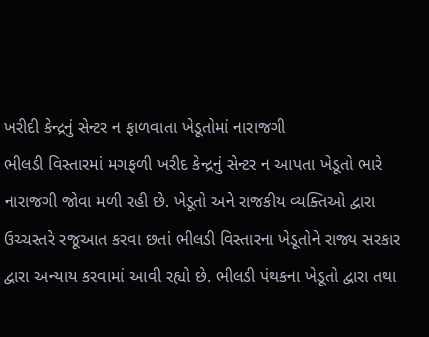ખરીદી કેન્દ્રનું સેન્ટર ન ફાળવાતા ખેડૂતોમાં નારાજગી
ભીલડી વિસ્તારમાં મગફળી ખરીદ કેન્દ્રનું સેન્ટર ન આપતા ખેડૂતો ભારે નારાજગી જોવા મળી રહી છે. ખેડૂતો અને રાજકીય વ્યક્તિઓ દ્વારા ઉચ્ચસ્તરે રજૂઆત કરવા છતાં ભીલડી વિસ્તારના ખેડૂતોને રાજ્ય સરકાર દ્વારા અન્યાય કરવામાં આવી રહ્યો છે. ભીલડી પંથકના ખેડૂતો દ્વારા તથા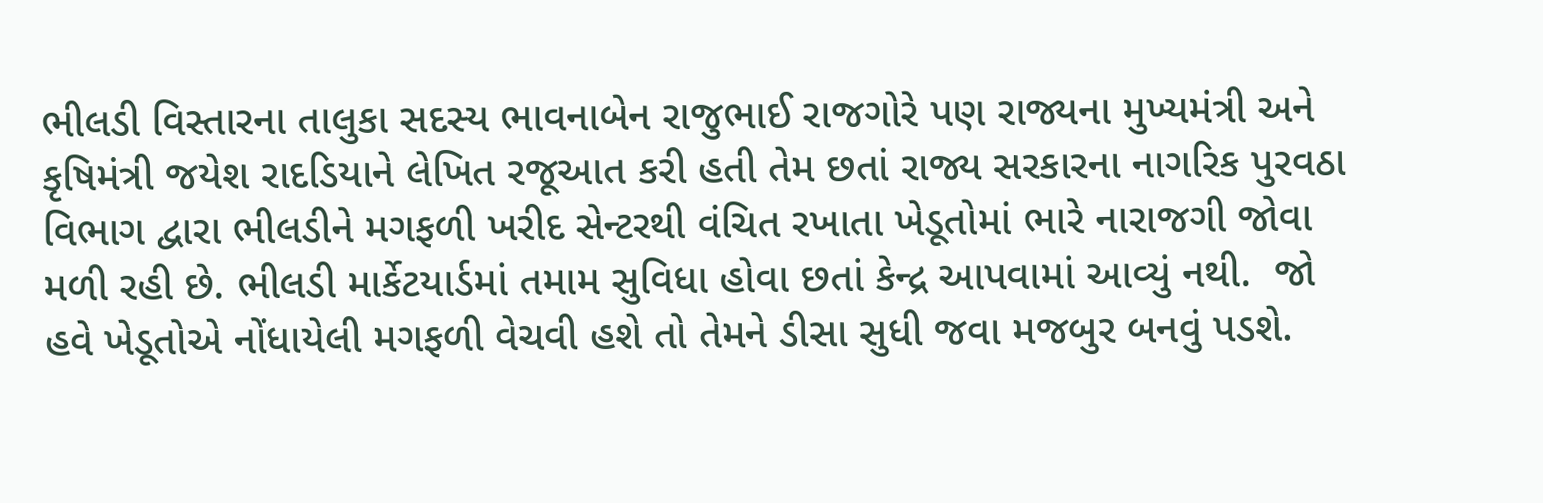ભીલડી વિસ્તારના તાલુકા સદસ્ય ભાવનાબેન રાજુભાઈ રાજગોરે પણ રાજ્યના મુખ્યમંત્રી અને કૃષિમંત્રી જયેશ રાદડિયાને લેખિત રજૂઆત કરી હતી તેમ છતાં રાજ્ય સરકારના નાગરિક પુરવઠા વિભાગ દ્વારા ભીલડીને મગફળી ખરીદ સેન્ટરથી વંચિત રખાતા ખેડૂતોમાં ભારે નારાજગી જોવા મળી રહી છે. ભીલડી માર્કેટયાર્ડમાં તમામ સુવિધા હોવા છતાં કેન્દ્ર આપવામાં આવ્યું નથી.  જો હવે ખેડૂતોએ નોંધાયેલી મગફળી વેચવી હશે તો તેમને ડીસા સુધી જવા મજબુર બનવું પડશે.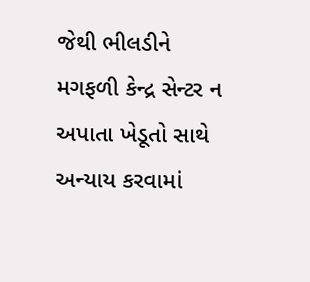જેથી ભીલડીને મગફળી કેન્દ્ર સેન્ટર ન અપાતા ખેડૂતો સાથે અન્યાય કરવામાં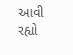આવી રહ્યો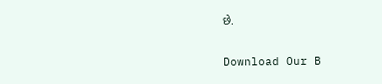છે.

Download Our B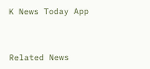K News Today App



Related News